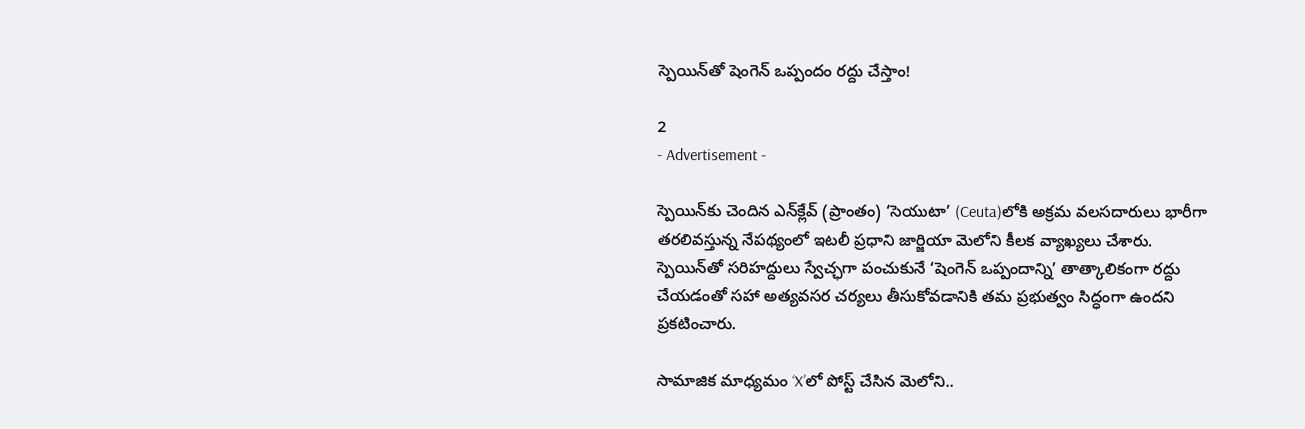స్పెయిన్‌తో షెంగెన్ ఒప్పందం రద్దు చేస్తాం!

2
- Advertisement -

స్పెయిన్‌కు చెందిన ఎన్‌క్లేవ్ (ప్రాంతం) ‘సెయుటా’ (Ceuta)లోకి అక్రమ వలసదారులు భారీగా తరలివస్తున్న నేపథ్యంలో ఇటలీ ప్రధాని జార్జియా మెలోని కీలక వ్యాఖ్యలు చేశారు. స్పెయిన్‌తో సరిహద్దులు స్వేచ్ఛగా పంచుకునే ‘షెంగెన్ ఒప్పందాన్ని’ తాత్కాలికంగా రద్దు చేయడంతో సహా అత్యవసర చర్యలు తీసుకోవడానికి తమ ప్రభుత్వం సిద్ధంగా ఉందని ప్రకటించారు.

సామాజిక మాధ్యమం ‘X’లో పోస్ట్ చేసిన మెలోని..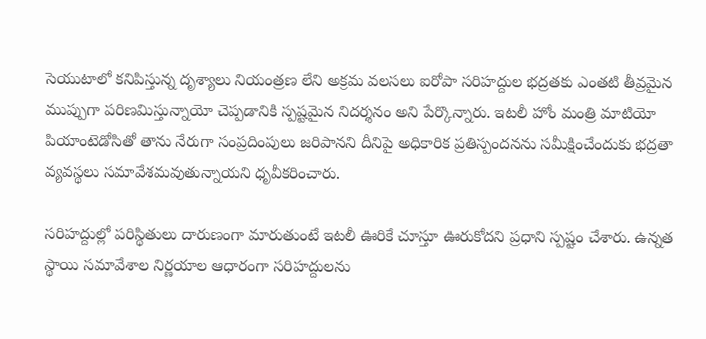సెయుటాలో కనిపిస్తున్న దృశ్యాలు నియంత్రణ లేని అక్రమ వలసలు ఐరోపా సరిహద్దుల భద్రతకు ఎంతటి తీవ్రమైన ముప్పుగా పరిణమిస్తున్నాయో చెప్పడానికి స్పష్టమైన నిదర్శనం అని పేర్కొన్నారు. ఇటలీ హోం మంత్రి మాటియో పియాంటెడోసితో తాను నేరుగా సంప్రదింపులు జరిపానని దీనిపై అధికారిక ప్రతిస్పందనను సమీక్షించేందుకు భద్రతా వ్యవస్థలు సమావేశమవుతున్నాయని ధృవీకరించారు.

సరిహద్దుల్లో పరిస్థితులు దారుణంగా మారుతుంటే ఇటలీ ఊరికే చూస్తూ ఊరుకోదని ప్రధాని స్పష్టం చేశారు. ఉన్నత స్థాయి సమావేశాల నిర్ణయాల ఆధారంగా సరిహద్దులను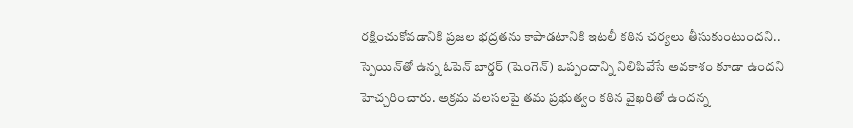రక్షించుకోవడానికి ప్రజల భద్రతను కాపాడటానికి ఇటలీ కఠిన చర్యలు తీసుకుంటుందని.. స్పెయిన్‌తో ఉన్న ఓపెన్ బార్డర్ (షెంగెన్) ఒప్పందాన్ని నిలిపివేసే అవకాశం కూడా ఉందని హెచ్చరించారు. అక్రమ వలసలపై తమ ప్రభుత్వం కఠిన వైఖరితో ఉందన్న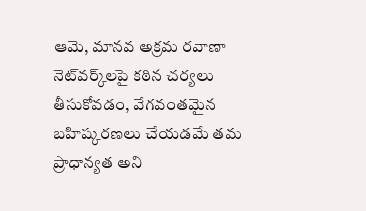ఆమె, మానవ అక్రమ రవాణా నెట్‌వర్క్‌లపై కఠిన చర్యలు తీసుకోవడం, వేగవంతమైన బహిష్కరణలు చేయడమే తమ ప్రాధాన్యత అని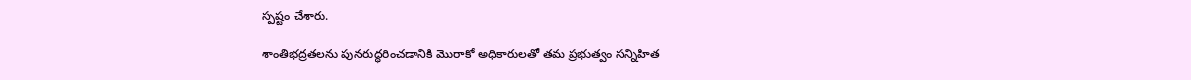స్పష్టం చేశారు.

శాంతిభద్రతలను పునరుద్ధరించడానికి మొరాకో అధికారులతో తమ ప్రభుత్వం సన్నిహిత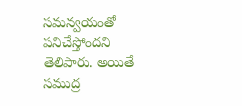సమన్వయంతో పనిచేస్తోందని తెలిపారు. అయితే సముద్ర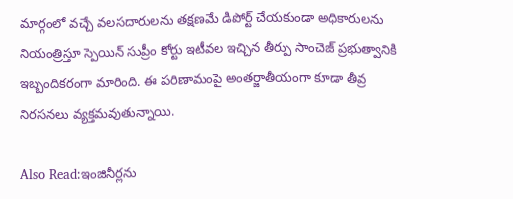మార్గంలో వచ్చే వలసదారులను తక్షణమే డిపోర్ట్ చేయకుండా అధికారులను నియంత్రిస్తూ స్పెయిన్ సుప్రీం కోర్టు ఇటీవల ఇచ్చిన తీర్పు సాంచెజ్ ప్రభుత్వానికి ఇబ్బందికరంగా మారింది. ఈ పరిణామంపై అంతర్జాతీయంగా కూడా తీవ్ర నిరసనలు వ్యక్తమవుతున్నాయి.

Also Read:ఇంజినీర్లను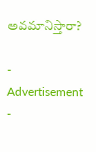అవమానిస్తారా?

- Advertisement -